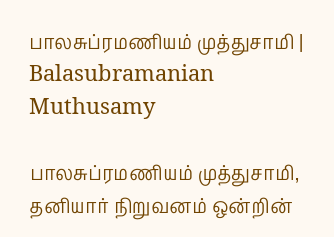பாலசுப்ரமணியம் முத்துசாமி | Balasubramanian Muthusamy

பாலசுப்ரமணியம் முத்துசாமி, தனியார் நிறுவனம் ஒன்றின்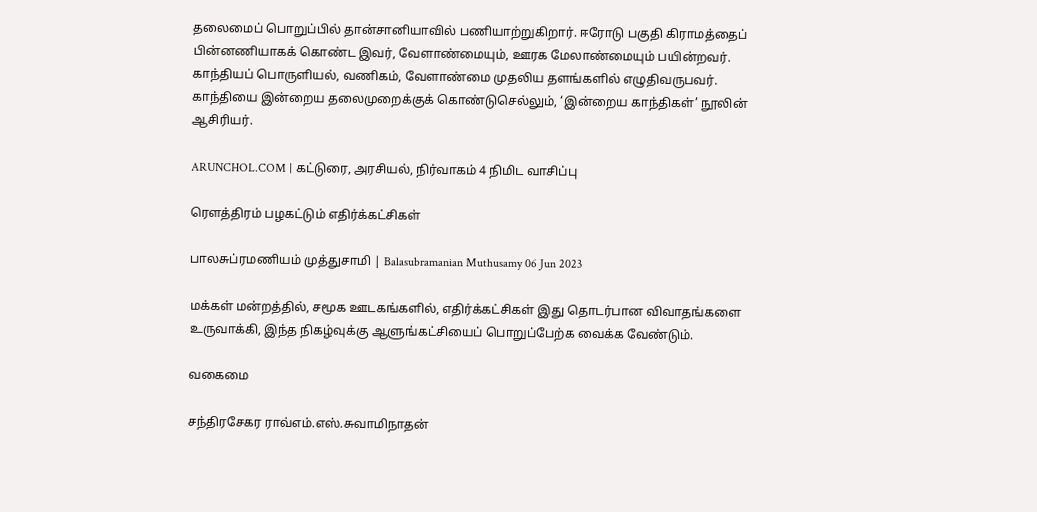தலைமைப் பொறுப்பில் தான்சானியாவில் பணியாற்றுகிறார். ஈரோடு பகுதி கிராமத்தைப் பின்னணியாகக் கொண்ட இவர், வேளாண்மையும், ஊரக மேலாண்மையும் பயின்றவர். காந்தியப் பொருளியல், வணிகம், வேளாண்மை முதலிய தளங்களில் எழுதிவருபவர். காந்தியை இன்றைய தலைமுறைக்குக் கொண்டுசெல்லும், ‘இன்றைய காந்திகள்’ நூலின் ஆசிரியர்.

ARUNCHOL.COM | கட்டுரை, அரசியல், நிர்வாகம் 4 நிமிட வாசிப்பு

ரௌத்திரம் பழகட்டும் எதிர்க்கட்சிகள்

பாலசுப்ரமணியம் முத்துசாமி | Balasubramanian Muthusamy 06 Jun 2023

மக்கள் மன்றத்தில், சமூக ஊடகங்களில், எதிர்க்கட்சிகள் இது தொடர்பான விவாதங்களை உருவாக்கி, இந்த நிகழ்வுக்கு ஆளுங்கட்சியைப் பொறுப்பேற்க வைக்க வேண்டும்.

வகைமை

சந்திரசேகர ராவ்எம்.எஸ்.சுவாமிநாதன்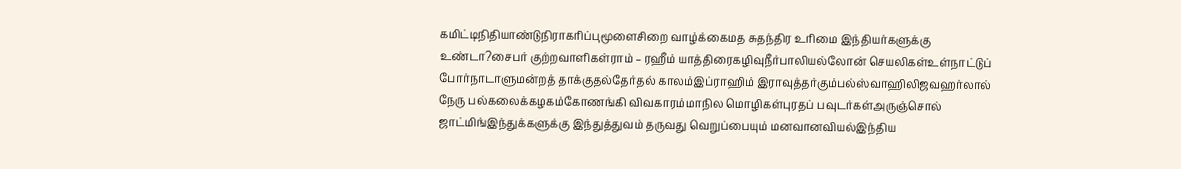கமிட்டிநிதியாண்டுநிராகரிப்புமூளைசிறை வாழ்க்கைமத சுதந்திர உரிமை இந்தியர்களுக்கு உண்டா?சைபர் குற்றவாளிகள்ராம் – ரஹீம் யாத்திரைகழிவுநீர்பாலியல்லோன் செயலிகள்உள்நாட்டுப் போர்நாடாளுமன்றத் தாக்குதல்தேர்தல் காலம்இப்ராஹிம் இராவுத்தர்கும்பல்ஸ்வாஹிலிஜவஹர்லால் நேரு பல்கலைக்கழகம்கோணங்கி விவகாரம்மாநில மொழிகள்புரதப் பவுடர்கள்அருஞ்சொல் ஜாட்மிங்இந்துக்களுக்கு இந்துத்துவம் தருவது வெறுப்பையும் மனவானவியல்இந்திய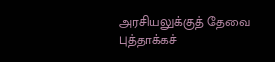அரசியலுக்குத் தேவை புத்தாக்கச்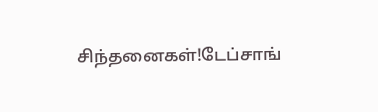சிந்தனைகள்!டேப்சாங்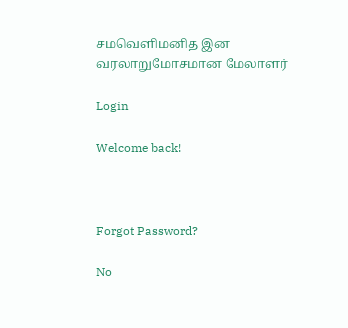சமவெளிமனித இன வரலாறுமோசமான மேலாளர்

Login

Welcome back!



Forgot Password?

No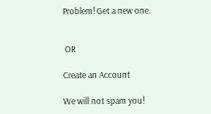Problem! Get a new one.


 OR

Create an Account

We will not spam you!